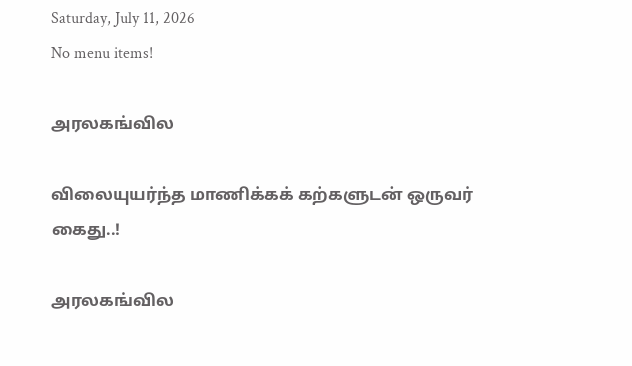Saturday, July 11, 2026
No menu items!

அரலகங்வில

விலையுயர்ந்த மாணிக்கக் கற்களுடன் ஒருவர் கைது..!

அரலகங்வில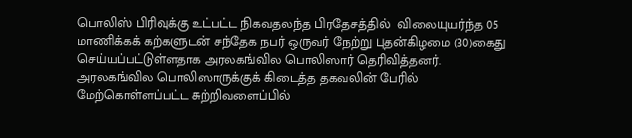பொலிஸ் பிரிவுக்கு உட்பட்ட நிகவதலந்த பிரதேசத்தில்  விலையுயர்ந்த 05 மாணிக்கக் கற்களுடன் சந்தேக நபர் ஒருவர் நேற்று புதன்கிழமை (30)கைது செய்யப்பட்டுள்ளதாக அரலகங்வில பொலிஸார் தெரிவித்தனர். அரலகங்வில பொலிஸாருக்குக் கிடைத்த தகவலின் பேரில் மேற்கொள்ளப்பட்ட சுற்றிவளைப்பில்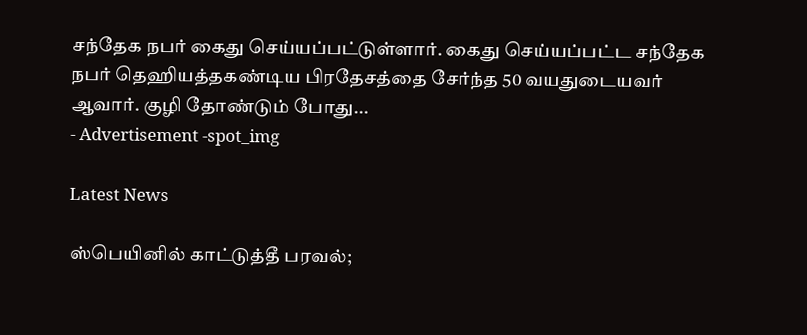சந்தேக நபர் கைது செய்யப்பட்டுள்ளார். கைது செய்யப்பட்ட சந்தேக நபர் தெஹியத்தகண்டிய பிரதேசத்தை சேர்ந்த 50 வயதுடையவர் ஆவார். குழி தோண்டும் போது...
- Advertisement -spot_img

Latest News

ஸ்பெயினில் காட்டுத்தீ பரவல்;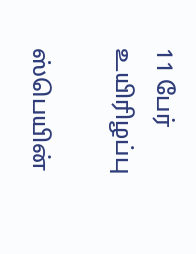11 பேர் உயிரிழப்பு

ஸ்பெயின்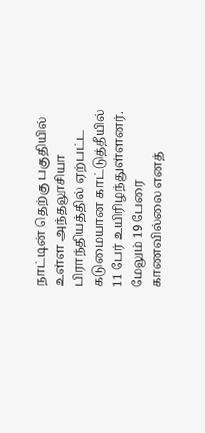நாட்டின் தெற்கு பகுதியில் உள்ள அந்தலூசியா பிராந்தியத்தில் ஏற்பட்ட கடுமையான காட்டுத்தீயில் 11 பேர் உயிரிழந்துள்ளனர். மேலும் 19 பேரை காணவில்லை எனத்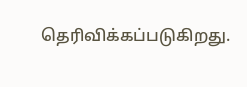தெரிவிக்கப்படுகிறது.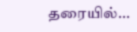தரையில்...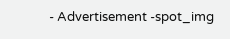- Advertisement -spot_img